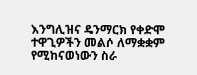እንግሊዝና ዴንማርክ የቀድሞ ተዋጊዎችን መልሶ ለማቋቋም የሚከናወነውን ስራ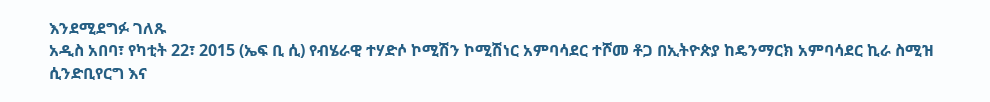እንደሚደግፉ ገለጹ
አዲስ አበባ፣ የካቲት 22፣ 2015 (ኤፍ ቢ ሲ) የብሄራዊ ተሃድሶ ኮሚሽን ኮሚሽነር አምባሳደር ተሾመ ቶጋ በኢትዮጵያ ከዴንማርክ አምባሳደር ኪራ ስሚዝ ሲንድቢየርግ እና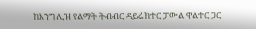ከእንግሊዝ የልማት ትብብር ዳይሬክተር ፓውል ዋልተር ጋር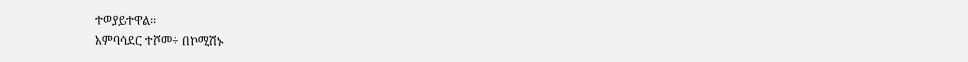ተወያይተዋል፡፡
አምባሳደር ተሾመ÷ በኮሚሽኑ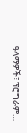ዓላማዎች፣ ፕሮግራም…